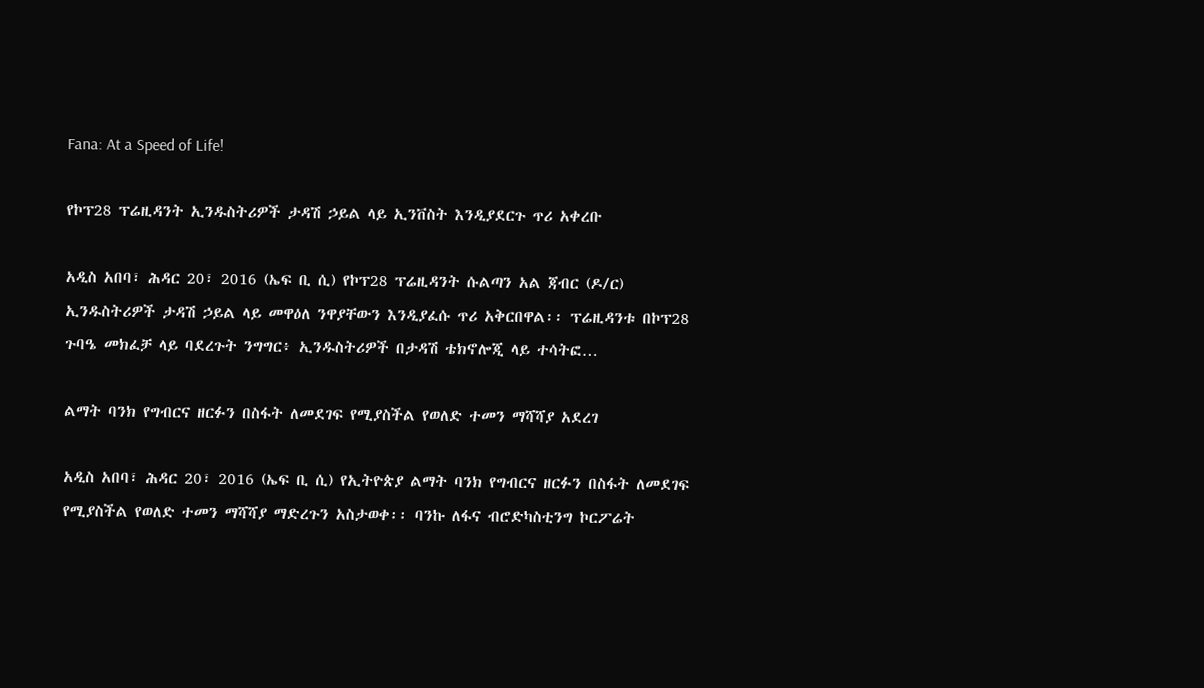Fana: At a Speed of Life!

የኮፕ28 ፕሬዚዳንት ኢንዱስትሪዎች ታዳሽ ኃይል ላይ ኢንቨስት እንዲያደርጉ ጥሪ አቀረቡ

አዲስ አበባ፣ ሕዳር 20፣ 2016 (ኤፍ ቢ ሲ) የኮፕ28 ፕሬዚዳንት ሱልጣን አል ጃብር (ዶ/ር) ኢንዱስትሪዎች ታዳሽ ኃይል ላይ መዋዕለ ንዋያቸውን እንዲያፈሱ ጥሪ አቅርበዋል፡፡ ፕሬዚዳንቱ በኮፕ28 ጉባዔ መክፈቻ ላይ ባደረጉት ንግግር፥ ኢንዱስትሪዎች በታዳሽ ቴክኖሎጂ ላይ ተሳትፎ…

ልማት ባንክ የግብርና ዘርፉን በስፋት ለመደገፍ የሚያስችል የወለድ ተመን ማሻሻያ አደረገ

አዲስ አበባ፣ ሕዳር 20፣ 2016 (ኤፍ ቢ ሲ) የኢትዮጵያ ልማት ባንክ የግብርና ዘርፉን በስፋት ለመደገፍ የሚያስችል የወለድ ተመን ማሻሻያ ማድረጉን አስታወቀ፡፡ ባንኩ ለፋና ብሮድካስቲንግ ኮርፖሬት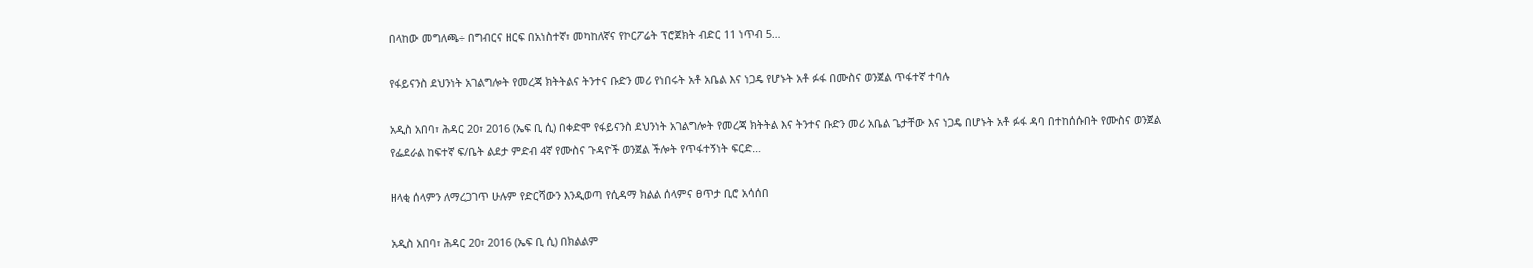በላከው መግለጫ÷ በግብርና ዘርፍ በአነስተኛ፣ መካከለኛና የኮርፖሬት ፕሮጀክት ብድር 11 ነጥብ 5…

የፋይናንስ ደህንነት አገልግሎት የመረጃ ክትትልና ትንተና ቡድን መሪ የነበሩት አቶ አቤል እና ነጋዴ የሆኑት አቶ ፉፋ በሙስና ወንጀል ጥፋተኛ ተባሉ

አዲስ አበባ፣ ሕዳር 20፣ 2016 (ኤፍ ቢ ሲ) በቀድሞ የፋይናንስ ደህንነት አገልግሎት የመረጃ ክትትል እና ትንተና ቡድን መሪ አቤል ጌታቸው እና ነጋዴ በሆኑት አቶ ፉፋ ዳባ በተከሰሱበት የሙስና ወንጀል የፌደራል ከፍተኛ ፍ/ቤት ልደታ ምድብ 4ኛ የሙስና ጉዳዮች ወንጀል ችሎት የጥፋተኝነት ፍርድ…

ዘላቂ ሰላምን ለማረጋገጥ ሁሉም የድርሻውን እንዲወጣ የሲዳማ ክልል ሰላምና ፀጥታ ቢሮ አሳሰበ

አዲስ አበባ፣ ሕዳር 20፣ 2016 (ኤፍ ቢ ሲ) በክልልም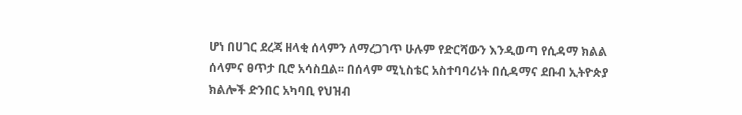ሆነ በሀገር ደረጃ ዘላቂ ሰላምን ለማረጋገጥ ሁሉም የድርሻውን እንዲወጣ የሲዳማ ክልል ሰላምና ፀጥታ ቢሮ አሳስቧል፡፡ በሰላም ሚኒስቴር አስተባባሪነት በሲዳማና ደቡብ ኢትዮጵያ ክልሎች ድንበር አካባቢ የህዝብ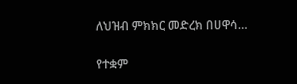ለህዝብ ምክክር መድረክ በሀዋሳ…

የተቋም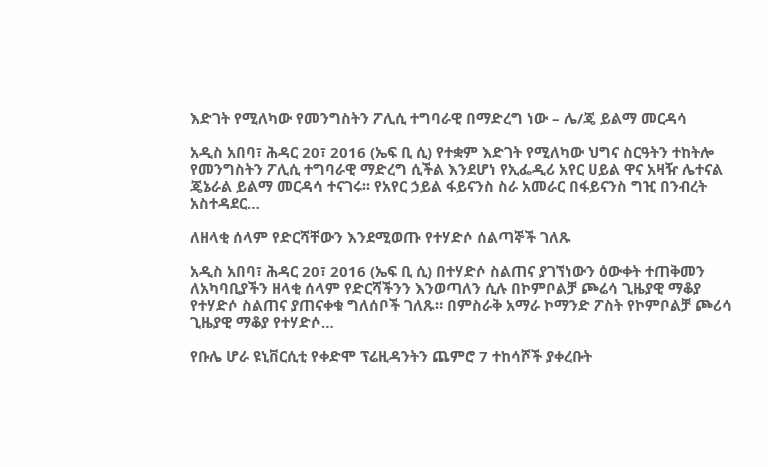እድገት የሚለካው የመንግስትን ፖሊሲ ተግባራዊ በማድረግ ነው – ሌ/ጄ ይልማ መርዳሳ

አዲስ አበባ፣ ሕዳር 20፣ 2016 (ኤፍ ቢ ሲ) የተቋም እድገት የሚለካው ህግና ስርዓትን ተከትሎ የመንግስትን ፖሊሲ ተግባራዊ ማድረግ ሲችል እንደሆነ የኢፌዲሪ አየር ሀይል ዋና አዛዥ ሌተናል ጄኔራል ይልማ መርዳሳ ተናገሩ፡፡ የአየር ኃይል ፋይናንስ ስራ አመራር በፋይናንስ ግዢ በንብረት አስተዳደር…

ለዘላቂ ሰላም የድርሻቸውን እንደሚወጡ የተሃድሶ ሰልጣኞች ገለጹ

አዲስ አበባ፣ ሕዳር 20፣ 2016 (ኤፍ ቢ ሲ) በተሃድሶ ስልጠና ያገኘነውን ዕውቀት ተጠቅመን ለአካባቢያችን ዘላቂ ሰላም የድርሻችንን እንወጣለን ሲሉ በኮምቦልቻ ጮሬሳ ጊዜያዊ ማቆያ የተሃድሶ ስልጠና ያጠናቀቁ ግለሰቦች ገለጹ። በምስራቅ አማራ ኮማንድ ፖስት የኮምቦልቻ ጮሪሳ ጊዜያዊ ማቆያ የተሃድሶ…

የቡሌ ሆራ ዩኒቨርሲቲ የቀድሞ ፕሬዚዳንትን ጨምሮ 7 ተከሳሾች ያቀረቡት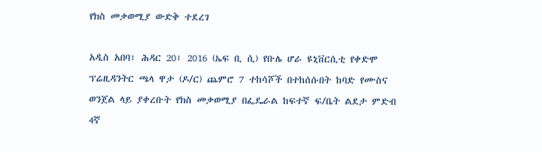የክስ መቃወሚያ ውድቅ ተደረገ

አዲስ አበባ፣ ሕዳር 20፣ 2016 (ኤፍ ቢ ሲ) የቡሌ ሆራ ዩኒቨርሲቲ የቀድሞ ፕሬዚዳንትር ጫላ ዋታ (ዶ/ር) ጨምሮ 7 ተከሳሾች በተከሰሱበት ከባድ የሙስና ወንጀል ላይ ያቀረቡት የክስ መቃወሚያ በፌዴራል ከፍተኛ ፍ/ቤት ልደታ ምድብ 4ኛ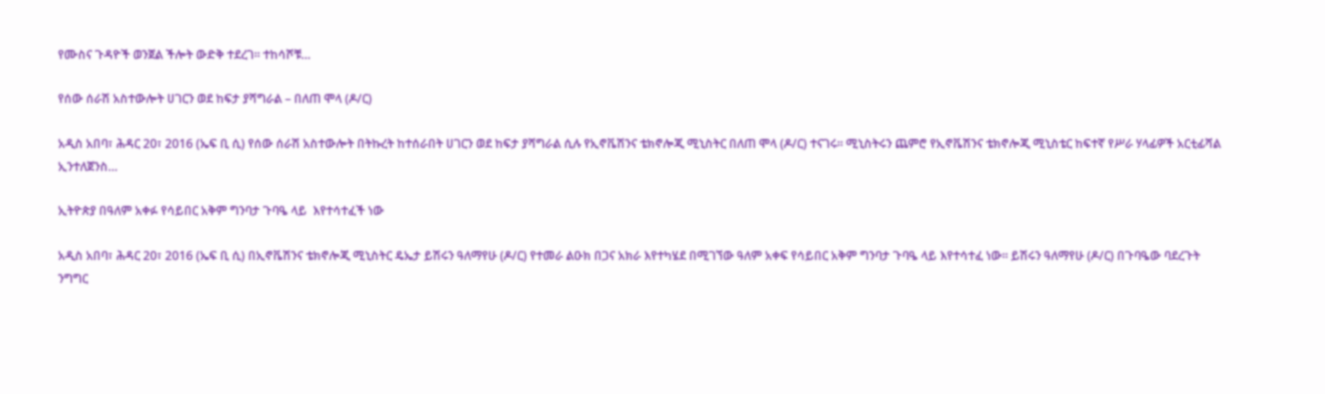የሙስና ጉዳዮች ወንጀል ችሎት ውድቅ ተደረገ። ተከሳሾቹ…

የሰው ሰራሽ አስተውሎት ሀገርን ወደ ከፍታ ያሻግራል – በለጠ ሞላ (ዶ/ር)

አዲስ አበባ፣ ሕዳር 20፣ 2016 (ኤፍ ቢ ሲ) የሰው ሰራሽ አስተውሎት በትኩረት ከተሰራበት ሀገርን ወደ ከፍታ ያሻግራል ሲሉ የኢኖቬሽንና ቴክኖሎጂ ሚኒስትር በለጠ ሞላ (ዶ/ር) ተናገሩ፡፡ ሚኒስትሩን ጨምሮ የኢኖቬሽንና ቴክኖሎጂ ሚኒስቴር ከፍተኛ የሥራ ሃላፊዎች አርቲፊሻል ኢንተለጀንስ…

ኢትዮጵያ በዓለም አቀፉ የሳይበር አቅም ግንባታ ጉባዔ ላይ  እየተሳተፈች ነው

አዲስ አበባ፣ ሕዳር 20፣ 2016 (ኤፍ ቢ ሲ) በኢኖቬሽንና ቴክኖሎጂ ሚኒስትር ዴኤታ ይሽሩን ዓለማየሁ (ዶ/ር) የተመራ ልዑክ በጋና አክራ እየተካሄደ በሚገኘው ዓለም አቀፍ የሳይበር አቅም ግንባታ ጉባዔ ላይ እየተሳተፈ ነው፡፡ ይሽሩን ዓለማየሁ (ዶ/ር) በጉባዔው ባደረጉት ንግግር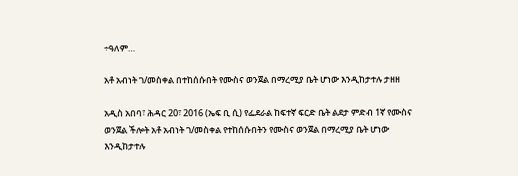÷ዓለም…

አቶ አብነት ገ/መስቀል በተከሰሱበት የሙስና ወንጀል በማረሚያ ቤት ሆነው እንዲከታተሉ ታዘዘ

አዲስ አበባ፣ ሕዳር 20፣ 2016 (ኤፍ ቢ ሲ) የፌደራል ከፍተኛ ፍርድ ቤት ልደታ ምድብ 1ኛ የሙስና ወንጀል ችሎት አቶ አብነት ገ/መስቀል የተከሰሱበትን የሙስና ወንጀል በማረሚያ ቤት ሆነው እንዲከታተሉ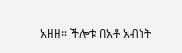አዘዘ። ችሎቱ በአቶ አብነት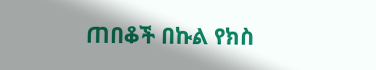ጠበቆች በኩል የክስ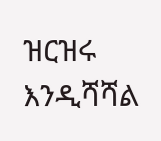ዝርዝሩ እንዲሻሻል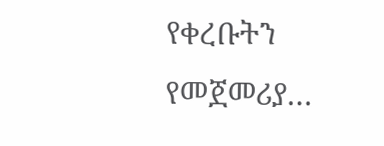የቀረቡትን የመጀመሪያ…